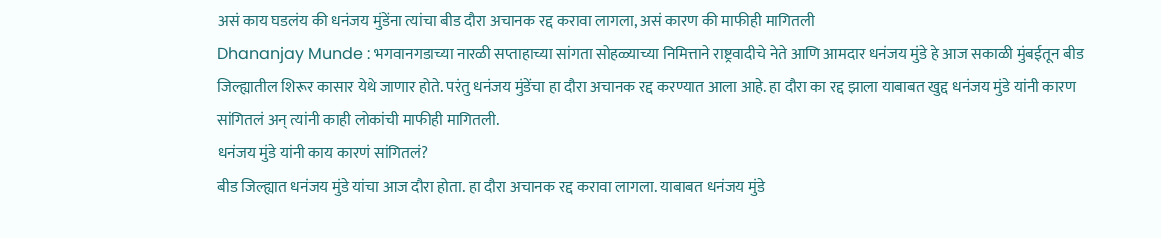असं काय घडलंय की धनंजय मुंडेंना त्यांचा बीड दौरा अचानक रद्द करावा लागला, असं कारण की माफीही मागितली
Dhananjay Munde : भगवानगडाच्या नारळी सप्ताहाच्या सांगता सोहळ्याच्या निमित्ताने राष्ट्रवादीचे नेते आणि आमदार धनंजय मुंडे हे आज सकाळी मुंबईतून बीड जिल्ह्यातील शिरूर कासार येथे जाणार होते. परंतु धनंजय मुंडेंचा हा दौरा अचानक रद्द करण्यात आला आहे. हा दौरा का रद्द झाला याबाबत खुद्द धनंजय मुंडे यांनी कारण सांगितलं अन् त्यांनी काही लोकांची माफीही मागितली.
धनंजय मुंडे यांनी काय कारणं सांगितलं?
बीड जिल्ह्यात धनंजय मुंडे यांचा आज दौरा होता. हा दौरा अचानक रद्द करावा लागला. याबाबत धनंजय मुंडे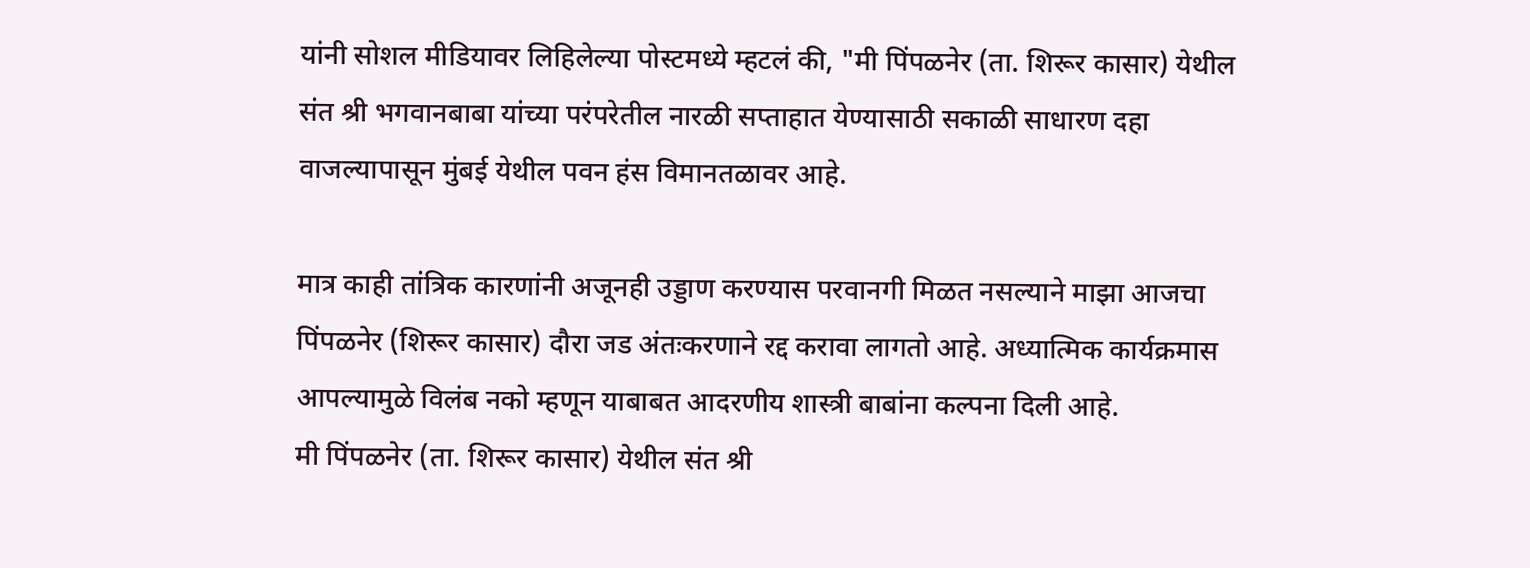यांनी सोशल मीडियावर लिहिलेल्या पोस्टमध्ये म्हटलं की, "मी पिंपळनेर (ता. शिरूर कासार) येथील संत श्री भगवानबाबा यांच्या परंपरेतील नारळी सप्ताहात येण्यासाठी सकाळी साधारण दहा वाजल्यापासून मुंबई येथील पवन हंस विमानतळावर आहे.

मात्र काही तांत्रिक कारणांनी अजूनही उड्डाण करण्यास परवानगी मिळत नसल्याने माझा आजचा पिंपळनेर (शिरूर कासार) दौरा जड अंतःकरणाने रद्द करावा लागतो आहे. अध्यात्मिक कार्यक्रमास आपल्यामुळे विलंब नको म्हणून याबाबत आदरणीय शास्त्री बाबांना कल्पना दिली आहे.
मी पिंपळनेर (ता. शिरूर कासार) येथील संत श्री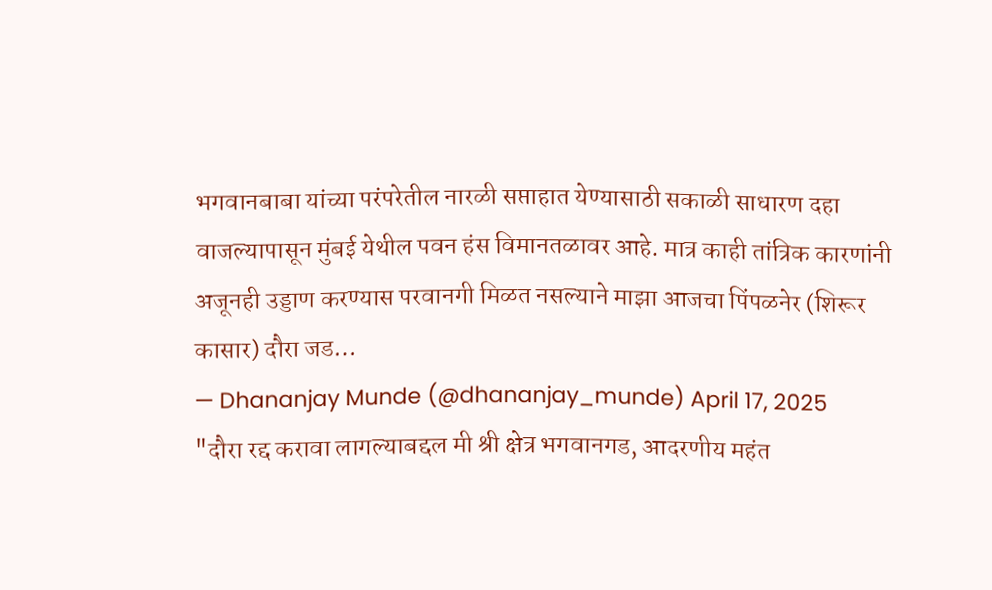भगवानबाबा यांच्या परंपरेतील नारळी सप्ताहात येण्यासाठी सकाळी साधारण दहा वाजल्यापासून मुंबई येथील पवन हंस विमानतळावर आहे. मात्र काही तांत्रिक कारणांनी अजूनही उड्डाण करण्यास परवानगी मिळत नसल्याने माझा आजचा पिंपळनेर (शिरूर कासार) दौरा जड…
— Dhananjay Munde (@dhananjay_munde) April 17, 2025
"दौरा रद्द करावा लागल्याबद्दल मी श्री क्षेत्र भगवानगड, आदरणीय महंत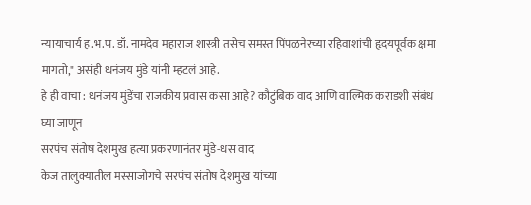न्यायाचार्य ह.भ.प. डॉ. नामदेव महाराज शास्त्री तसेच समस्त पिंपळनेरच्या रहिवाशांची हृदयपूर्वक क्षमा मागतो," असंही धनंजय मुंडे यांनी म्हटलं आहे.
हे ही वाचा : धनंजय मुंडेंचा राजकीय प्रवास कसा आहे? कौटुंबिक वाद आणि वाल्मिक कराडशी संबंध घ्या जाणून
सरपंच संतोष देशमुख हत्या प्रकरणानंतर मुंडे-धस वाद
केज तालुक्यातील मस्साजोगचे सरपंच संतोष देशमुख यांच्या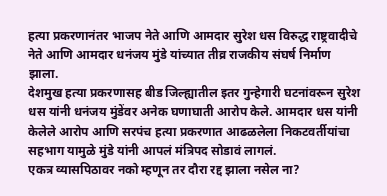हत्या प्रकरणानंतर भाजप नेते आणि आमदार सुरेश धस विरुद्ध राष्ट्रवादीचे नेते आणि आमदार धनंजय मुंडे यांच्यात तीव्र राजकीय संघर्ष निर्माण झाला.
देशमुख हत्या प्रकरणासह बीड जिल्ह्यातील इतर गुन्हेगारी घटनांवरून सुरेश धस यांनी धनंजय मुंडेंवर अनेक घणाघाती आरोप केले. आमदार धस यांनी केलेले आरोप आणि सरपंच हत्या प्रकरणात आढळलेला निकटवर्तीयांचा सहभाग यामुळे मुंडे यांनी आपलं मंत्रिपद सोडावं लागलं.
एकत्र व्यासपिठावर नको म्हणून तर दौरा रद्द झाला नसेल ना?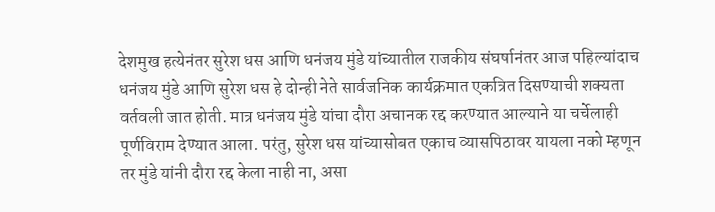देशमुख हत्येनंतर सुरेश धस आणि धनंजय मुंडे यांच्यातील राजकीय संघर्षानंतर आज पहिल्यांदाच धनंजय मुंडे आणि सुरेश धस हे दोन्ही नेते सार्वजनिक कार्यक्रमात एकत्रित दिसण्याची शक्यता वर्तवली जात होती. मात्र धनंजय मुंडे यांचा दौरा अचानक रद्द करण्यात आल्याने या चर्चेलाही पूर्णविराम देण्यात आला. परंतु, सुरेश धस यांच्यासोबत एकाच व्यासपिठावर यायला नको म्हणून तर मुंडे यांनी दौरा रद्द केला नाही ना, असा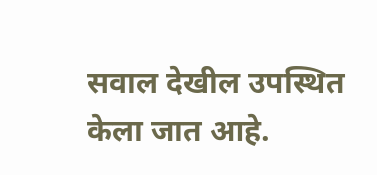सवाल देखील उपस्थित केला जात आहे.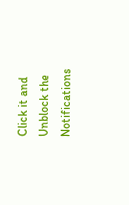Click it and Unblock the Notifications